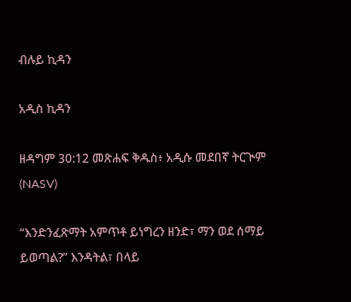ብሉይ ኪዳን

አዲስ ኪዳን

ዘዳግም 30:12 መጽሐፍ ቅዱስ፥ አዲሱ መደበኛ ትርጒም (NASV)

“እንድንፈጽማት አምጥቶ ይነግረን ዘንድ፣ ማን ወደ ሰማይ ይወጣል?” እንዳትል፣ በላይ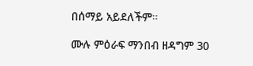በሰማይ አይደለችም።

ሙሉ ምዕራፍ ማንበብ ዘዳግም 30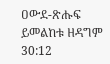ዐውደ-ጽሑፍ ይመልከቱ ዘዳግም 30:12